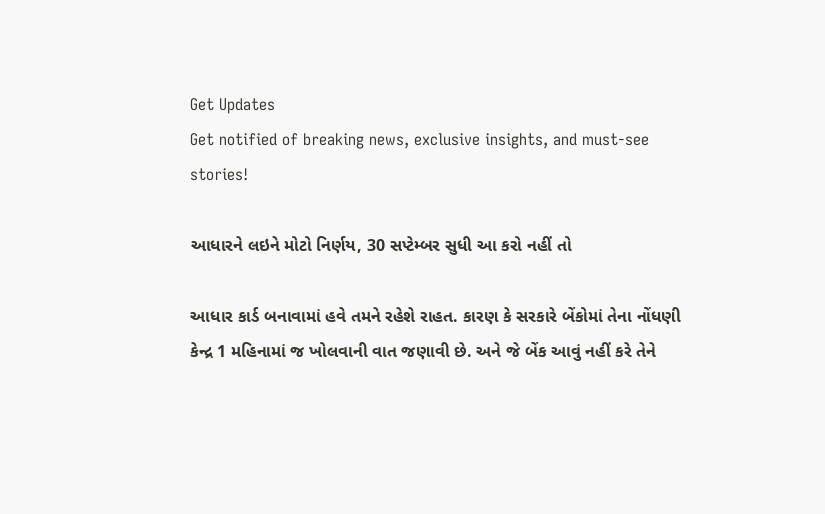Get Updates
Get notified of breaking news, exclusive insights, and must-see stories!

આધારને લઇને મોટો નિર્ણય, 30 સપ્ટેમ્બર સુધી આ કરો નહીં તો

આધાર કાર્ડ બનાવામાં હવે તમને રહેશે રાહત. કારણ કે સરકારે બેંકોમાં તેના નોંધણી કેન્દ્ર 1 મહિનામાં જ ખોલવાની વાત જણાવી છે. અને જે બેંક આવું નહીં કરે તેને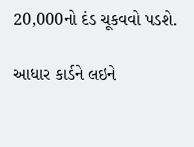20,000નો દંડ ચૂકવવો પડશે.

આધાર કાર્ડને લઇને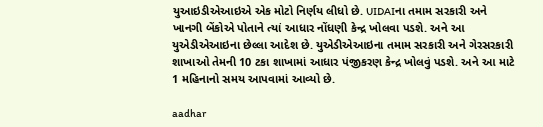યુઆઇડીએઆઇએ એક મોટો નિર્ણય લીધો છે. UIDAIના તમામ સરકારી અને ખાનગી બેંકોએ પોતાને ત્યાં આધાર નોંધણી કેન્દ્ર ખોલવા પડશે. અને આ યુએડીએઆઇના છેલ્લા આદેશ છે. યુએડીએઆઇના તમામ સરકારી અને ગેરસરકારી શાખાઓ તેમની 10 ટકા શાખામાં આધાર પંજીકરણ કેન્દ્ર ખોલવું પડશે. અને આ માટે 1 મહિનાનો સમય આપવામાં આવ્યો છે.

aadhar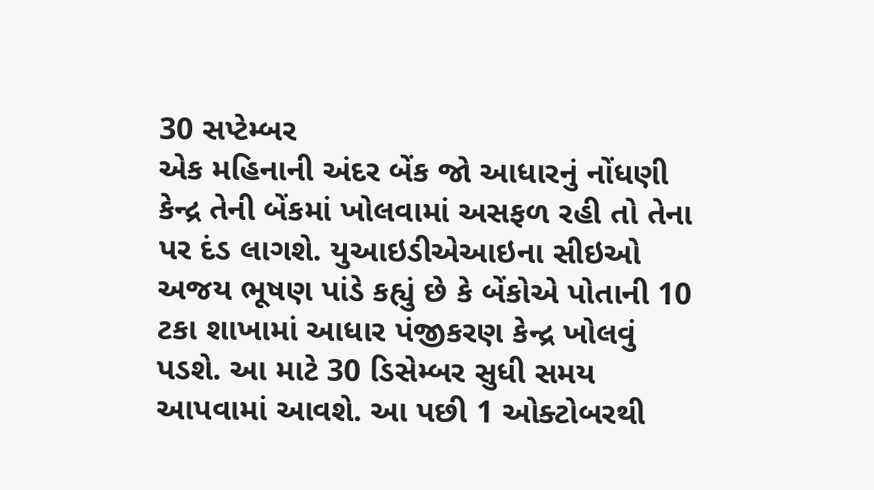30 સપ્ટેમ્બર
એક મહિનાની અંદર બેંક જો આધારનું નોંધણી કેન્દ્ર તેની બેંકમાં ખોલવામાં અસફળ રહી તો તેના પર દંડ લાગશે. યુઆઇડીએઆઇના સીઇઓ અજય ભૂષણ પાંડે કહ્યું છે કે બેંકોએ પોતાની 10 ટકા શાખામાં આધાર પંજીકરણ કેન્દ્ર ખોલવું પડશે. આ માટે 30 ડિસેમ્બર સુધી સમય આપવામાં આવશે. આ પછી 1 ઓક્ટોબરથી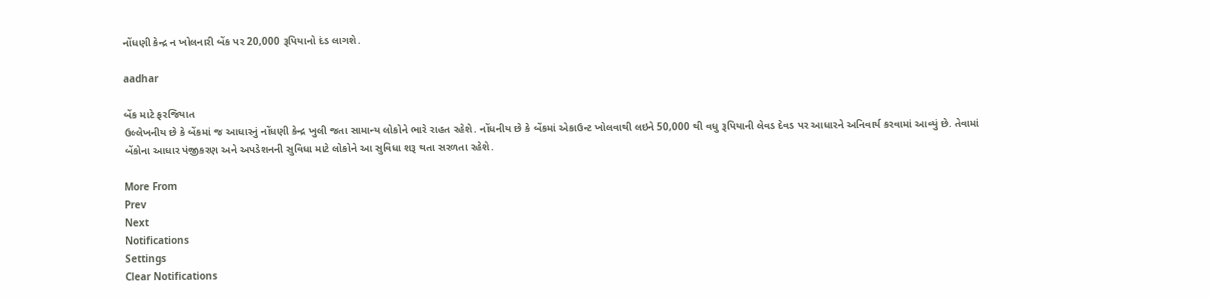નોંધણી કેન્દ્ર ન ખોલનારી બેંક પર 20,000 રૂપિયાનો દંડ લાગશે.

aadhar

બેંક માટે ફરજિયાત
ઉલ્લેખનીય છે કે બેંકમાં જ આધારનું નોંધણી કેન્દ્ર ખુલી જતા સામાન્ય લોકોને ભારે રાહત રહેશે. નોંધનીય છે કે બેંકમાં એકાઉન્ટ ખોલવાથી લઇને 50,000 થી વધુ રૂપિયાની લેવડ દેવડ પર આધારને અનિવાર્ય કરવામાં આવ્યું છે. તેવામાં બેંકોના આધાર પંજીકરણ અને અપડેશનની સુવિધા માટે લોકોને આ સુવિધા શરૂ થતા સરળતા રહેશે.

More From
Prev
Next
Notifications
Settings
Clear Notifications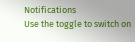Notifications
Use the toggle to switch on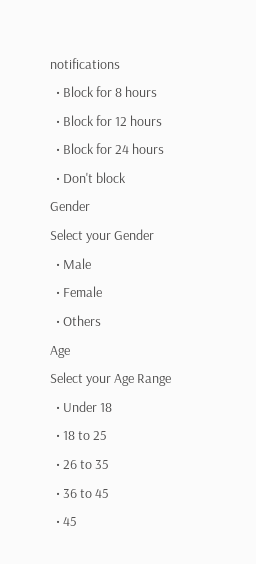notifications
  • Block for 8 hours
  • Block for 12 hours
  • Block for 24 hours
  • Don't block
Gender
Select your Gender
  • Male
  • Female
  • Others
Age
Select your Age Range
  • Under 18
  • 18 to 25
  • 26 to 35
  • 36 to 45
  • 45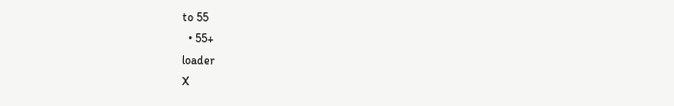to 55
  • 55+
loader
X